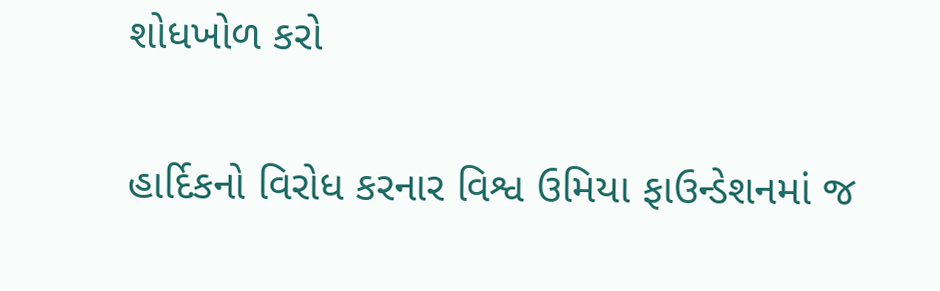શોધખોળ કરો

હાર્દિકનો વિરોધ કરનાર વિશ્વ ઉમિયા ફાઉન્ડેશનમાં જ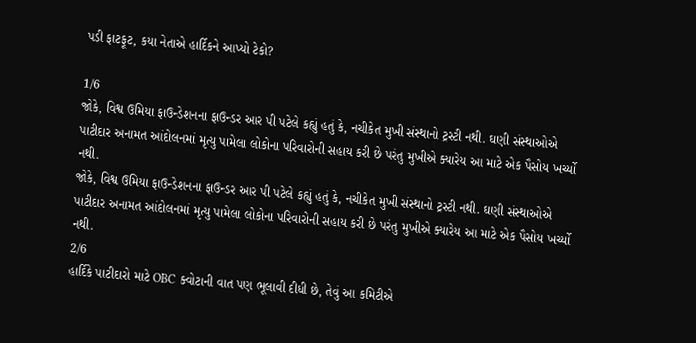પડી ફાટફૂટ, કયા નેતાએ હાર્દિકને આપ્યો ટેકો?

1/6
જોકે, વિશ્વ ઉમિયા ફાઉન્ડેશનના ફાઉન્ડર આર પી પટેલે કહ્યું હતું કે, નચીકેત મુખી સંસ્થાનો ટ્રસ્ટી નથી. ઘણી સંસ્થાઓએ પાટીદાર અનામત આંદોલનમાં મૃત્યુ પામેલા લોકોના પરિવારોની સહાય કરી છે પરંતુ મુખીએ ક્યારેય આ માટે એક પૈસોય ખર્ચ્યો નથી.
જોકે, વિશ્વ ઉમિયા ફાઉન્ડેશનના ફાઉન્ડર આર પી પટેલે કહ્યું હતું કે, નચીકેત મુખી સંસ્થાનો ટ્રસ્ટી નથી. ઘણી સંસ્થાઓએ પાટીદાર અનામત આંદોલનમાં મૃત્યુ પામેલા લોકોના પરિવારોની સહાય કરી છે પરંતુ મુખીએ ક્યારેય આ માટે એક પૈસોય ખર્ચ્યો નથી.
2/6
હાર્દિકે પાટીદારો માટે OBC ક્વોટાની વાત પણ ભૂલાવી દીધી છે, તેવું આ કમિટીએ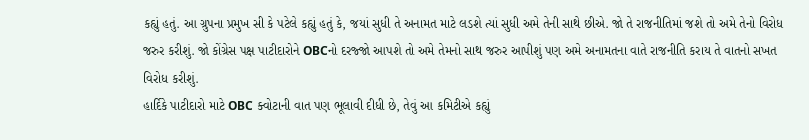કહ્યું હતું. આ ગ્રુપના પ્રમુખ સી કે પટેલે કહ્યું હતું કે, જયાં સુધી તે અનામત માટે લડશે ત્યાં સુધી અમે તેની સાથે છીએ. જો તે રાજનીતિમાં જશે તો અમે તેનો વિરોધ જરુર કરીશું. જો કોંગ્રેસ પક્ષ પાટીદારોને OBCનો દરજ્જો આપશે તો અમે તેમનો સાથ જરુર આપીશું પણ અમે અનામતના વાતે રાજનીતિ કરાય તે વાતનો સખત વિરોધ કરીશું.
હાર્દિકે પાટીદારો માટે OBC ક્વોટાની વાત પણ ભૂલાવી દીધી છે, તેવું આ કમિટીએ કહ્યું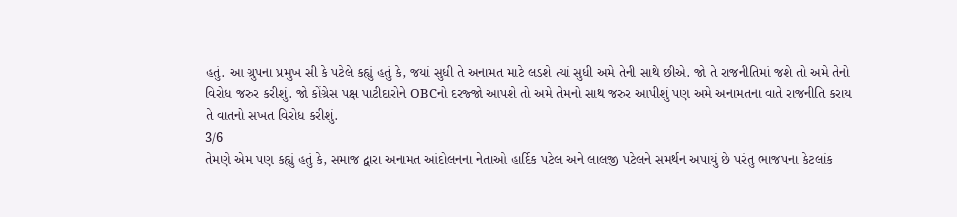હતું. આ ગ્રુપના પ્રમુખ સી કે પટેલે કહ્યું હતું કે, જયાં સુધી તે અનામત માટે લડશે ત્યાં સુધી અમે તેની સાથે છીએ. જો તે રાજનીતિમાં જશે તો અમે તેનો વિરોધ જરુર કરીશું. જો કોંગ્રેસ પક્ષ પાટીદારોને OBCનો દરજ્જો આપશે તો અમે તેમનો સાથ જરુર આપીશું પણ અમે અનામતના વાતે રાજનીતિ કરાય તે વાતનો સખત વિરોધ કરીશું.
3/6
તેમણે એમ પણ કહ્યું હતું કે, સમાજ દ્વારા અનામત આંદોલનના નેતાઓ હાર્દિક પટેલ અને લાલજી પટેલને સમર્થન અપાયું છે પરંતુ ભાજપના કેટલાંક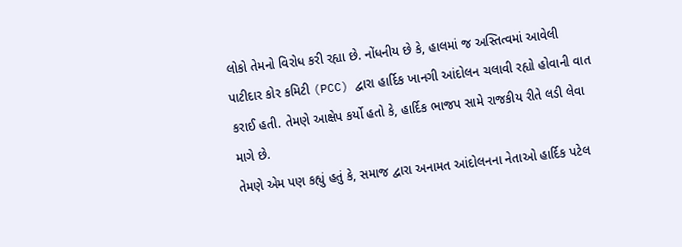લોકો તેમનો વિરોધ કરી રહ્યા છે. નોંધનીય છે કે, હાલમાં જ અસ્તિત્વમાં આવેલી પાટીદાર કોર કમિટી (PCC) દ્વારા હાર્દિક ખાનગી આંદોલન ચલાવી રહ્યો હોવાની વાત કરાઈ હતી. તેમણે આક્ષેપ કર્યો હતો કે, હાર્દિક ભાજપ સામે રાજકીય રીતે લડી લેવા માગે છે.
તેમણે એમ પણ કહ્યું હતું કે, સમાજ દ્વારા અનામત આંદોલનના નેતાઓ હાર્દિક પટેલ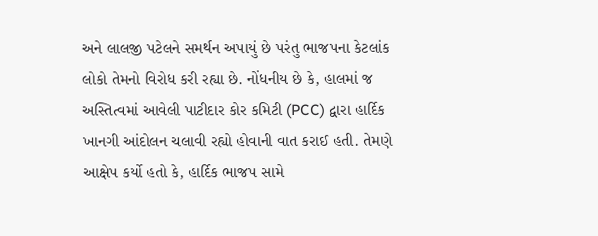અને લાલજી પટેલને સમર્થન અપાયું છે પરંતુ ભાજપના કેટલાંક લોકો તેમનો વિરોધ કરી રહ્યા છે. નોંધનીય છે કે, હાલમાં જ અસ્તિત્વમાં આવેલી પાટીદાર કોર કમિટી (PCC) દ્વારા હાર્દિક ખાનગી આંદોલન ચલાવી રહ્યો હોવાની વાત કરાઈ હતી. તેમણે આક્ષેપ કર્યો હતો કે, હાર્દિક ભાજપ સામે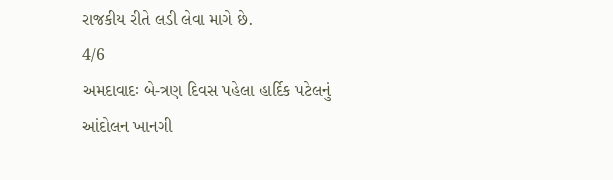રાજકીય રીતે લડી લેવા માગે છે.
4/6
અમદાવાદઃ બે-ત્રણ દિવસ પહેલા હાર્દિક પટેલનું આંદોલન ખાનગી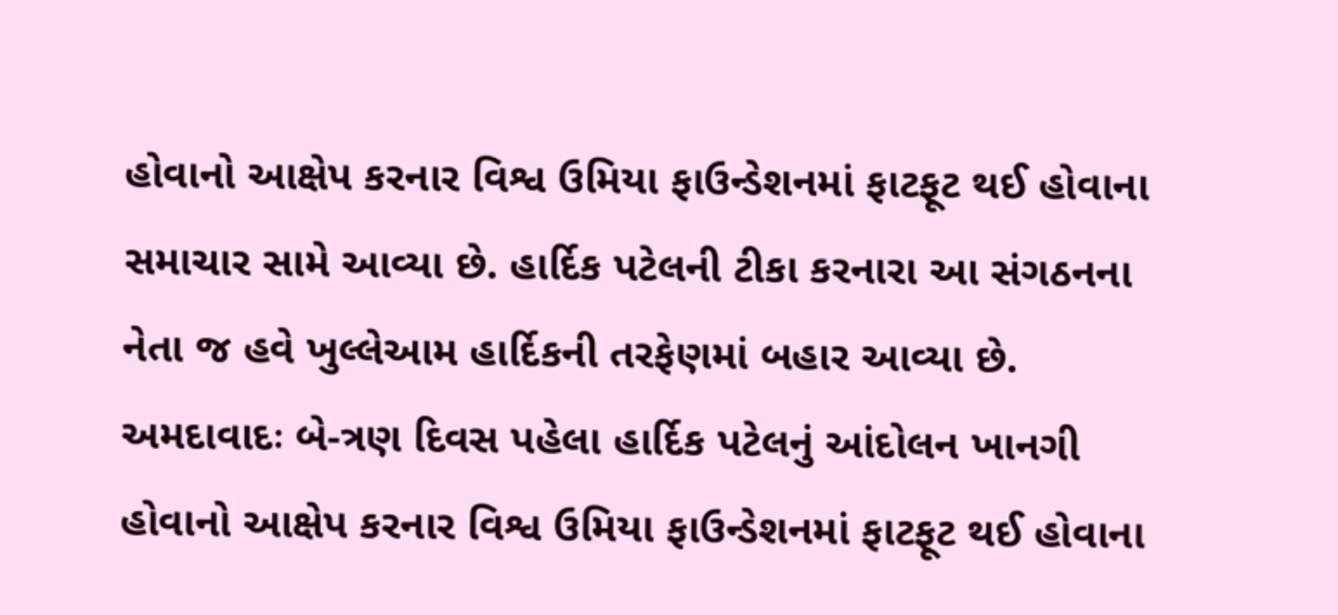હોવાનો આક્ષેપ કરનાર વિશ્વ ઉમિયા ફાઉન્ડેશનમાં ફાટફૂટ થઈ હોવાના સમાચાર સામે આવ્યા છે. હાર્દિક પટેલની ટીકા કરનારા આ સંગઠનના નેતા જ હવે ખુલ્લેઆમ હાર્દિકની તરફેણમાં બહાર આવ્યા છે.
અમદાવાદઃ બે-ત્રણ દિવસ પહેલા હાર્દિક પટેલનું આંદોલન ખાનગી હોવાનો આક્ષેપ કરનાર વિશ્વ ઉમિયા ફાઉન્ડેશનમાં ફાટફૂટ થઈ હોવાના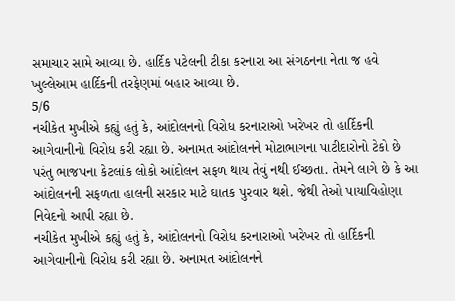સમાચાર સામે આવ્યા છે. હાર્દિક પટેલની ટીકા કરનારા આ સંગઠનના નેતા જ હવે ખુલ્લેઆમ હાર્દિકની તરફેણમાં બહાર આવ્યા છે.
5/6
નચીકેત મુખીએ કહ્યું હતું કે, આંદોલનનો વિરોધ કરનારાઓ ખરેખર તો હાર્દિકની આગેવાનીનો વિરોધ કરી રહ્યા છે. અનામત આંદોલનને મોટાભાગના પાટીદારોનો ટેકો છે પરંતુ ભાજપના કેટલાંક લોકો આંદોલન સફળ થાય તેવું નથી ઈચ્છતા. તેમને લાગે છે કે આ આંદોલનની સફળતા હાલની સરકાર માટે ઘાતક પુરવાર થશે. જેથી તેઓ પાયાવિહોણા નિવેદનો આપી રહ્યા છે.
નચીકેત મુખીએ કહ્યું હતું કે, આંદોલનનો વિરોધ કરનારાઓ ખરેખર તો હાર્દિકની આગેવાનીનો વિરોધ કરી રહ્યા છે. અનામત આંદોલનને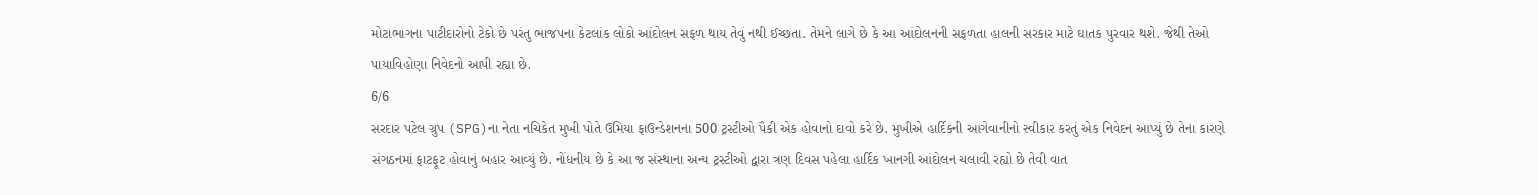મોટાભાગના પાટીદારોનો ટેકો છે પરંતુ ભાજપના કેટલાંક લોકો આંદોલન સફળ થાય તેવું નથી ઈચ્છતા. તેમને લાગે છે કે આ આંદોલનની સફળતા હાલની સરકાર માટે ઘાતક પુરવાર થશે. જેથી તેઓ પાયાવિહોણા નિવેદનો આપી રહ્યા છે.
6/6
સરદાર પટેલ ગ્રુપ (SPG)ના નેતા નચિકેત મુખી પોતે ઉમિયા ફાઉન્ડેશનના 500 ટ્રસ્ટીઓ પૈકી એક હોવાનો દાવો કરે છે. મુખીએ હાર્દિકની આગેવાનીનો સ્વીકાર કરતું એક નિવેદન આપ્યું છે તેના કારણે સંગઠનમાં ફાટફૂટ હોવાનું બહાર આવ્યું છે. નોંધનીય છે કે આ જ સંસ્થાના અન્ય ટ્રસ્ટીઓ દ્વારા ત્રણ દિવસ પહેલા હાર્દિક ખાનગી આંદોલન ચલાવી રહ્યો છે તેવી વાત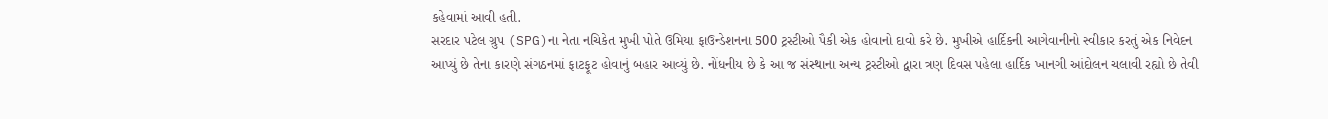કહેવામાં આવી હતી.
સરદાર પટેલ ગ્રુપ (SPG)ના નેતા નચિકેત મુખી પોતે ઉમિયા ફાઉન્ડેશનના 500 ટ્રસ્ટીઓ પૈકી એક હોવાનો દાવો કરે છે. મુખીએ હાર્દિકની આગેવાનીનો સ્વીકાર કરતું એક નિવેદન આપ્યું છે તેના કારણે સંગઠનમાં ફાટફૂટ હોવાનું બહાર આવ્યું છે. નોંધનીય છે કે આ જ સંસ્થાના અન્ય ટ્રસ્ટીઓ દ્વારા ત્રણ દિવસ પહેલા હાર્દિક ખાનગી આંદોલન ચલાવી રહ્યો છે તેવી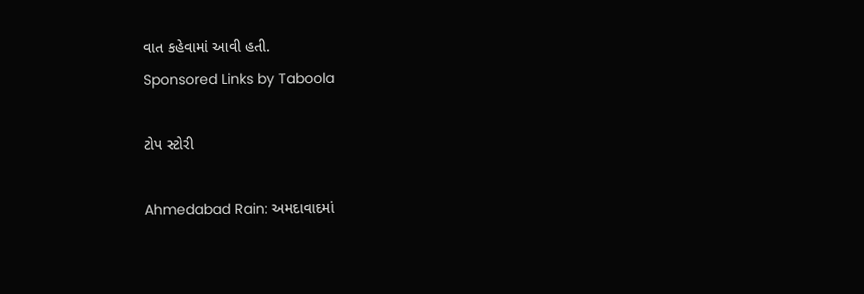વાત કહેવામાં આવી હતી.
Sponsored Links by Taboola

ટોપ સ્ટોરી

Ahmedabad Rain: અમદાવાદમાં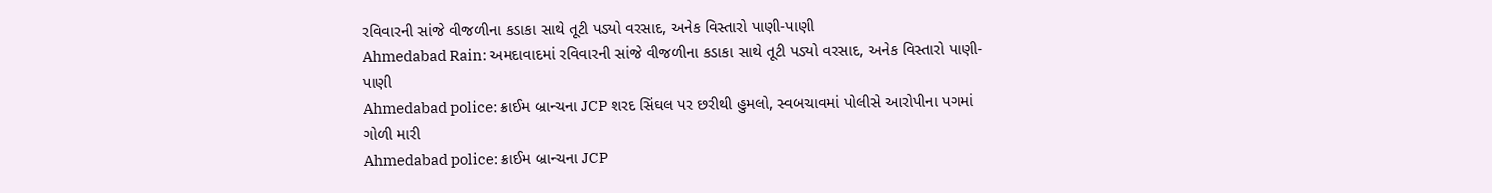રવિવારની સાંજે વીજળીના કડાકા સાથે તૂટી પડ્યો વરસાદ, અનેક વિસ્તારો પાણી-પાણી
Ahmedabad Rain: અમદાવાદમાં રવિવારની સાંજે વીજળીના કડાકા સાથે તૂટી પડ્યો વરસાદ, અનેક વિસ્તારો પાણી-પાણી
Ahmedabad police: ક્રાઈમ બ્રાન્ચના JCP શરદ સિંઘલ પર છરીથી હુમલો, સ્વબચાવમાં પોલીસે આરોપીના પગમાં ગોળી મારી
Ahmedabad police: ક્રાઈમ બ્રાન્ચના JCP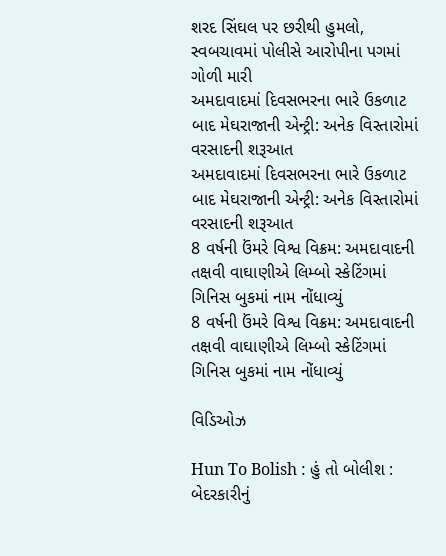શરદ સિંઘલ પર છરીથી હુમલો, સ્વબચાવમાં પોલીસે આરોપીના પગમાં ગોળી મારી
અમદાવાદમાં દિવસભરના ભારે ઉકળાટ બાદ મેઘરાજાની એન્ટ્રી: અનેક વિસ્તારોમાં વરસાદની શરૂઆત
અમદાવાદમાં દિવસભરના ભારે ઉકળાટ બાદ મેઘરાજાની એન્ટ્રી: અનેક વિસ્તારોમાં વરસાદની શરૂઆત
8 વર્ષની ઉંમરે વિશ્વ વિક્રમ: અમદાવાદની તક્ષવી વાઘાણીએ લિમ્બો સ્કેટિંગમાં ગિનિસ બુકમાં નામ નોંધાવ્યું
8 વર્ષની ઉંમરે વિશ્વ વિક્રમ: અમદાવાદની તક્ષવી વાઘાણીએ લિમ્બો સ્કેટિંગમાં ગિનિસ બુકમાં નામ નોંધાવ્યું

વિડિઓઝ

Hun To Bolish : હું તો બોલીશ : બેદરકારીનું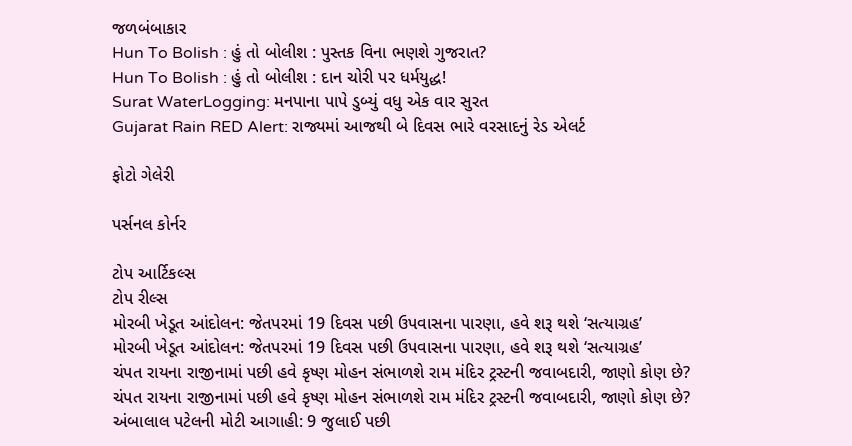જળબંબાકાર
Hun To Bolish : હું તો બોલીશ : પુસ્તક વિના ભણશે ગુજરાત?
Hun To Bolish : હું તો બોલીશ : દાન ચોરી પર ધર્મયુદ્ધ!
Surat WaterLogging: મનપાના પાપે ડુબ્યું વધુ એક વાર સુરત
Gujarat Rain RED Alert: રાજ્યમાં આજથી બે દિવસ ભારે વરસાદનું રેડ એલર્ટ

ફોટો ગેલેરી

પર્સનલ કોર્નર

ટોપ આર્ટિકલ્સ
ટોપ રીલ્સ
મોરબી ખેડૂત આંદોલન: જેતપરમાં 19 દિવસ પછી ઉપવાસના પારણા, હવે શરૂ થશે ‘સત્યાગ્રહ’
મોરબી ખેડૂત આંદોલન: જેતપરમાં 19 દિવસ પછી ઉપવાસના પારણા, હવે શરૂ થશે ‘સત્યાગ્રહ’
ચંપત રાયના રાજીનામાં પછી હવે કૃષ્ણ મોહન સંભાળશે રામ મંદિર ટ્રસ્ટની જવાબદારી, જાણો કોણ છે?
ચંપત રાયના રાજીનામાં પછી હવે કૃષ્ણ મોહન સંભાળશે રામ મંદિર ટ્રસ્ટની જવાબદારી, જાણો કોણ છે?
અંબાલાલ પટેલની મોટી આગાહી: 9 જુલાઈ પછી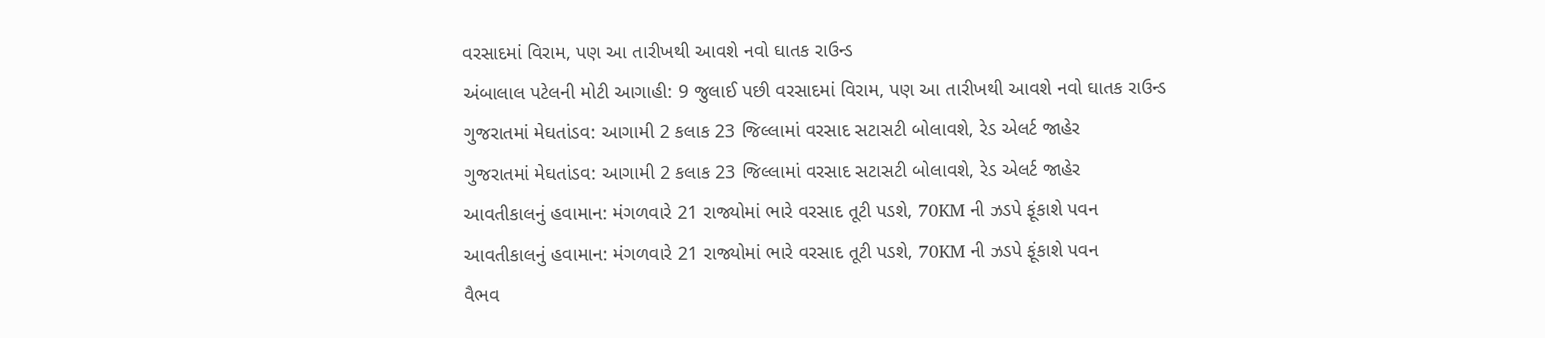વરસાદમાં વિરામ, પણ આ તારીખથી આવશે નવો ઘાતક રાઉન્ડ
અંબાલાલ પટેલની મોટી આગાહી: 9 જુલાઈ પછી વરસાદમાં વિરામ, પણ આ તારીખથી આવશે નવો ઘાતક રાઉન્ડ
ગુજરાતમાં મેઘતાંડવ: આગામી 2 કલાક 23 જિલ્લામાં વરસાદ સટાસટી બોલાવશે, રેડ એલર્ટ જાહેર
ગુજરાતમાં મેઘતાંડવ: આગામી 2 કલાક 23 જિલ્લામાં વરસાદ સટાસટી બોલાવશે, રેડ એલર્ટ જાહેર
આવતીકાલનું હવામાન: મંગળવારે 21 રાજ્યોમાં ભારે વરસાદ તૂટી પડશે, 70KM ની ઝડપે ફૂંકાશે પવન
આવતીકાલનું હવામાન: મંગળવારે 21 રાજ્યોમાં ભારે વરસાદ તૂટી પડશે, 70KM ની ઝડપે ફૂંકાશે પવન
વૈભવ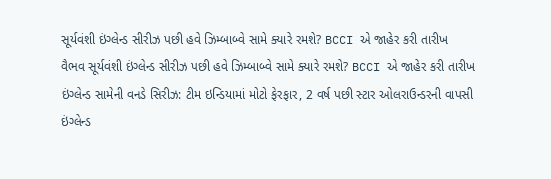સૂર્યવંશી ઇંગ્લેન્ડ સીરીઝ પછી હવે ઝિમ્બાબ્વે સામે ક્યારે રમશે? BCCI એ જાહેર કરી તારીખ
વૈભવ સૂર્યવંશી ઇંગ્લેન્ડ સીરીઝ પછી હવે ઝિમ્બાબ્વે સામે ક્યારે રમશે? BCCI એ જાહેર કરી તારીખ
ઇંગ્લેન્ડ સામેની વનડે સિરીઝ: ટીમ ઇન્ડિયામાં મોટો ફેરફાર, 2 વર્ષ પછી સ્ટાર ઓલરાઉન્ડરની વાપસી
ઇંગ્લેન્ડ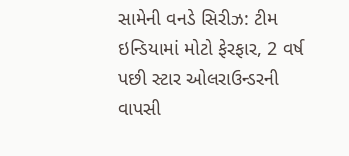સામેની વનડે સિરીઝ: ટીમ ઇન્ડિયામાં મોટો ફેરફાર, 2 વર્ષ પછી સ્ટાર ઓલરાઉન્ડરની વાપસી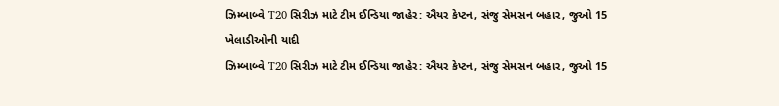ઝિમ્બાબ્વે T20 સિરીઝ માટે ટીમ ઈન્ડિયા જાહેર: ઐયર કેપ્ટન, સંજુ સેમસન બહાર, જુઓ 15 ખેલાડીઓની યાદી
ઝિમ્બાબ્વે T20 સિરીઝ માટે ટીમ ઈન્ડિયા જાહેર: ઐયર કેપ્ટન, સંજુ સેમસન બહાર, જુઓ 15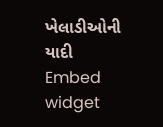ખેલાડીઓની યાદી
Embed widget